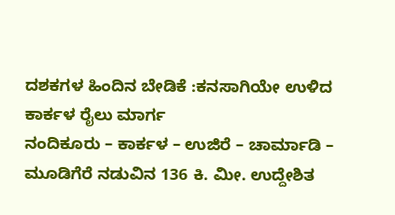ದಶಕಗಳ ಹಿಂದಿನ ಬೇಡಿಕೆ :ಕನಸಾಗಿಯೇ ಉಳಿದ ಕಾರ್ಕಳ ರೈಲು ಮಾರ್ಗ
ನಂದಿಕೂರು – ಕಾರ್ಕಳ – ಉಜಿರೆ – ಚಾರ್ಮಾಡಿ – ಮೂಡಿಗೆರೆ ನಡುವಿನ 136 ಕಿ. ಮೀ. ಉದ್ದೇಶಿತ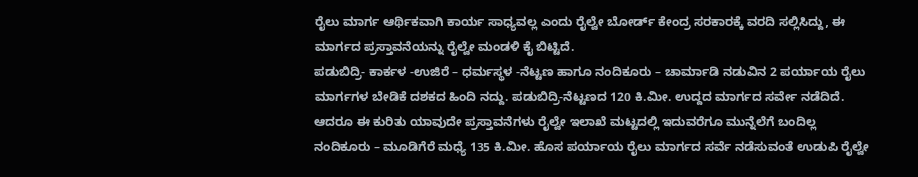ರೈಲು ಮಾರ್ಗ ಆರ್ಥಿಕವಾಗಿ ಕಾರ್ಯ ಸಾಧ್ಯವಲ್ಲ ಎಂದು ರೈಲ್ವೇ ಬೋರ್ಡ್ ಕೇಂದ್ರ ಸರಕಾರಕ್ಕೆ ವರದಿ ಸಲ್ಲಿಸಿದ್ದು, ಈ ಮಾರ್ಗದ ಪ್ರಸ್ತಾವನೆಯನ್ನು ರೈಲ್ವೇ ಮಂಡಳಿ ಕೈ ಬಿಟ್ಟಿದೆ.
ಪಡುಬಿದ್ರಿ- ಕಾರ್ಕಳ -ಉಜಿರೆ – ಧರ್ಮಸ್ಥಳ -ನೆಟ್ಟಣ ಹಾಗೂ ನಂದಿಕೂರು – ಚಾರ್ಮಾಡಿ ನಡುವಿನ 2 ಪರ್ಯಾಯ ರೈಲು ಮಾರ್ಗಗಳ ಬೇಡಿಕೆ ದಶಕದ ಹಿಂದಿ ನದ್ದು. ಪಡುಬಿದ್ರಿ-ನೆಟ್ಟಣದ 120 ಕಿ.ಮೀ. ಉದ್ದದ ಮಾರ್ಗದ ಸರ್ವೇ ನಡೆದಿದೆ.
ಆದರೂ ಈ ಕುರಿತು ಯಾವುದೇ ಪ್ರಸ್ತಾವನೆಗಳು ರೈಲ್ವೇ ಇಲಾಖೆ ಮಟ್ಟದಲ್ಲಿ ಇದುವರೆಗೂ ಮುನ್ನೆಲೆಗೆ ಬಂದಿಲ್ಲ
ನಂದಿಕೂರು – ಮೂಡಿಗೆರೆ ಮಧ್ಯೆ 135 ಕಿ.ಮೀ. ಹೊಸ ಪರ್ಯಾಯ ರೈಲು ಮಾರ್ಗದ ಸರ್ವೆ ನಡೆಸುವಂತೆ ಉಡುಪಿ ರೈಲ್ವೇ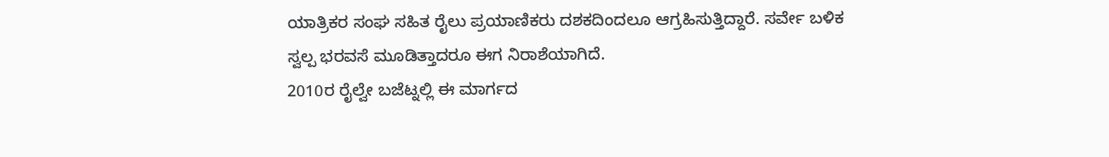ಯಾತ್ರಿಕರ ಸಂಘ ಸಹಿತ ರೈಲು ಪ್ರಯಾಣಿಕರು ದಶಕದಿಂದಲೂ ಆಗ್ರಹಿಸುತ್ತಿದ್ದಾರೆ. ಸರ್ವೇ ಬಳಿಕ ಸ್ವಲ್ಪ ಭರವಸೆ ಮೂಡಿತ್ತಾದರೂ ಈಗ ನಿರಾಶೆಯಾಗಿದೆ.
2010ರ ರೈಲ್ವೇ ಬಜೆಟ್ನಲ್ಲಿ ಈ ಮಾರ್ಗದ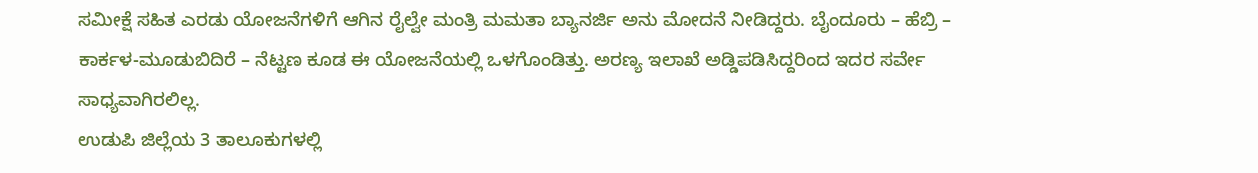ಸಮೀಕ್ಷೆ ಸಹಿತ ಎರಡು ಯೋಜನೆಗಳಿಗೆ ಆಗಿನ ರೈಲ್ವೇ ಮಂತ್ರಿ ಮಮತಾ ಬ್ಯಾನರ್ಜಿ ಅನು ಮೋದನೆ ನೀಡಿದ್ದರು. ಬೈಂದೂರು – ಹೆಬ್ರಿ – ಕಾರ್ಕಳ-ಮೂಡುಬಿದಿರೆ – ನೆಟ್ಟಣ ಕೂಡ ಈ ಯೋಜನೆಯಲ್ಲಿ ಒಳಗೊಂಡಿತ್ತು. ಅರಣ್ಯ ಇಲಾಖೆ ಅಡ್ಡಿಪಡಿಸಿದ್ದರಿಂದ ಇದರ ಸರ್ವೇ ಸಾಧ್ಯವಾಗಿರಲಿಲ್ಲ.
ಉಡುಪಿ ಜಿಲ್ಲೆಯ 3 ತಾಲೂಕುಗಳಲ್ಲಿ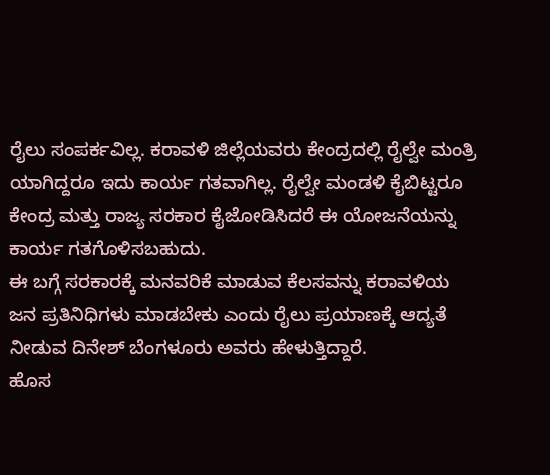ರೈಲು ಸಂಪರ್ಕವಿಲ್ಲ. ಕರಾವಳಿ ಜಿಲ್ಲೆಯವರು ಕೇಂದ್ರದಲ್ಲಿ ರೈಲ್ವೇ ಮಂತ್ರಿ ಯಾಗಿದ್ದರೂ ಇದು ಕಾರ್ಯ ಗತವಾಗಿಲ್ಲ. ರೈಲ್ವೇ ಮಂಡಳಿ ಕೈಬಿಟ್ಟರೂ ಕೇಂದ್ರ ಮತ್ತು ರಾಜ್ಯ ಸರಕಾರ ಕೈಜೋಡಿಸಿದರೆ ಈ ಯೋಜನೆಯನ್ನು ಕಾರ್ಯ ಗತಗೊಳಿಸಬಹುದು.
ಈ ಬಗ್ಗೆ ಸರಕಾರಕ್ಕೆ ಮನವರಿಕೆ ಮಾಡುವ ಕೆಲಸವನ್ನು ಕರಾವಳಿಯ ಜನ ಪ್ರತಿನಿಧಿಗಳು ಮಾಡಬೇಕು ಎಂದು ರೈಲು ಪ್ರಯಾಣಕ್ಕೆ ಆದ್ಯತೆ ನೀಡುವ ದಿನೇಶ್ ಬೆಂಗಳೂರು ಅವರು ಹೇಳುತ್ತಿದ್ದಾರೆ.
ಹೊಸ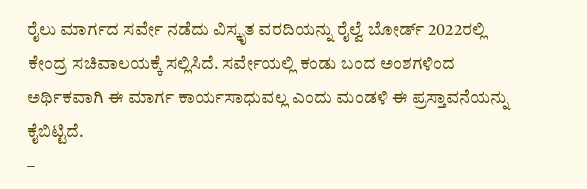ರೈಲು ಮಾರ್ಗದ ಸರ್ವೇ ನಡೆದು ವಿಸ್ಕೃತ ವರದಿಯನ್ನು ರೈಲ್ವೆ ಬೋರ್ಡ್ 2022ರಲ್ಲಿ ಕೇಂದ್ರ ಸಚಿವಾಲಯಕ್ಕೆ ಸಲ್ಲಿಸಿದೆ. ಸರ್ವೇಯಲ್ಲಿ ಕಂಡು ಬಂದ ಅಂಶಗಳಿಂದ ಅರ್ಥಿಕವಾಗಿ ಈ ಮಾರ್ಗ ಕಾರ್ಯಸಾಧುವಲ್ಲ ಎಂದು ಮಂಡಳಿ ಈ ಪ್ರಸ್ತಾವನೆಯನ್ನು ಕೈಬಿಟ್ಟಿದೆ.
–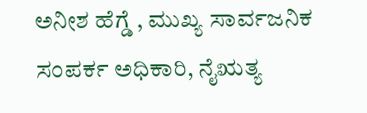ಅನೀಶ ಹೆಗ್ಡೆ , ಮುಖ್ಯ ಸಾರ್ವಜನಿಕ ಸಂಪರ್ಕ ಅಧಿಕಾರಿ, ನೈಋತ್ಯ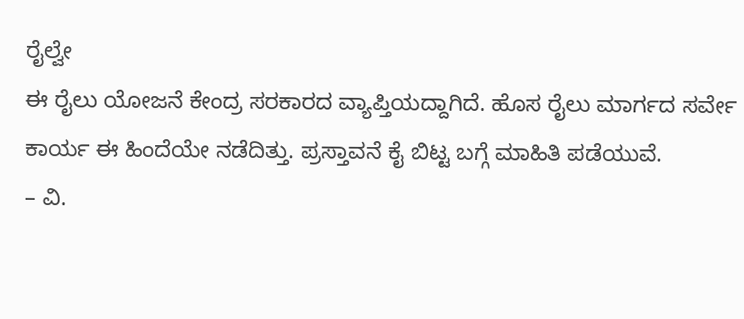ರೈಲ್ವೇ
ಈ ರೈಲು ಯೋಜನೆ ಕೇಂದ್ರ ಸರಕಾರದ ವ್ಯಾಪ್ತಿಯದ್ದಾಗಿದೆ. ಹೊಸ ರೈಲು ಮಾರ್ಗದ ಸರ್ವೇ ಕಾರ್ಯ ಈ ಹಿಂದೆಯೇ ನಡೆದಿತ್ತು. ಪ್ರಸ್ತಾವನೆ ಕೈ ಬಿಟ್ಟ ಬಗ್ಗೆ ಮಾಹಿತಿ ಪಡೆಯುವೆ.
– ವಿ.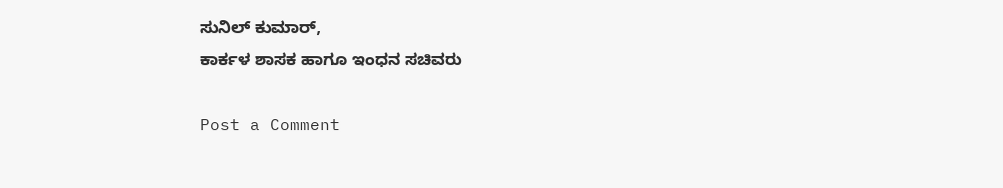ಸುನಿಲ್ ಕುಮಾರ್,
ಕಾರ್ಕಳ ಶಾಸಕ ಹಾಗೂ ಇಂಧನ ಸಚಿವರು

Post a Comment